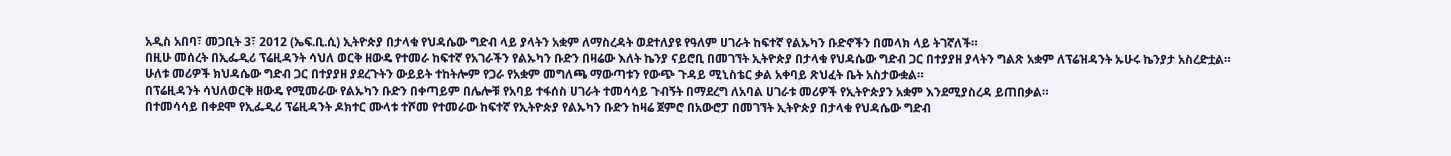አዲስ አበባ፣ መጋቢት 3፣ 2012 (ኤፍ.ቢ.ሲ) ኢትዮጵያ በታላቁ የህዳሴው ግድብ ላይ ያላትን አቋም ለማስረዳት ወደተለያዩ የዓለም ሀገራት ከፍተኛ የልኡካን ቡድኖችን በመላክ ላይ ትገኛለች።
በዚሁ መሰረት በኢፌዲሪ ፕሬዚዳንት ሳህለ ወርቅ ዘውዴ የተመራ ከፍተኛ የአገራችን የልኡካን ቡድን በዛሬው እለት ኬንያ ናይሮቢ በመገኘት ኢትዮጵያ በታላቁ የህዳሴው ግድብ ጋር በተያያዘ ያላትን ግልጽ አቋም ለፕሬዝዳንት ኡሁሩ ኬንያታ አስረድቷል።
ሁለቱ መሪዎች ክህዳሴው ግድብ ጋር በተያያዘ ያደረጉትን ውይይት ተከትሎም የጋራ የአቋም መግለጫ ማውጣቱን የውጭ ጉዳይ ሚኒስቴር ቃል አቀባይ ጽህፈት ቤት አስታውቋል።
በፕሬዚዳንት ሳህለወርቅ ዘውዴ የሚመራው የልኡካን ቡድን በቀጣይም በሌሎቹ የአባይ ተፋሰስ ሀገራት ተመሳሳይ ጉብኝት በማደረግ ለአባል ሀገራቱ መሪዎች የኢትዮጵያን አቋም እንደሚያስረዳ ይጠበቃል።
በተመሳሳይ በቀደሞ የኢፌዲሪ ፕሬዚዳንት ዶክተር ሙላቱ ተሾመ የተመራው ከፍተኛ የኢትዮጵያ የልኡካን ቡድን ከዛሬ ጀምሮ በአውሮፓ በመገኘት ኢትዮጵያ በታላቁ የህዳሴው ግድብ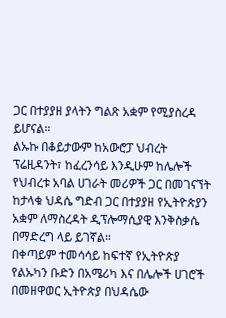ጋር በተያያዘ ያላትን ግልጽ አቋም የሚያስረዳ ይሆናል።
ልኡኩ በቆይታውም ከአውሮፓ ህብረት ፕሬዚዳንት፣ ከፈረንሳይ እንዲሁም ከሌሎች የህብረቱ አባል ሀገራት መሪዎች ጋር በመገናኘት ከታላቁ ህዳሴ ግድብ ጋር በተያያዘ የኢትዮጵያን አቋም ለማስረዳት ዲፕሎማሲያዊ እንቅስቃሴ በማድረግ ላይ ይገኛል።
በቀጣይም ተመሳሳይ ከፍተኛ የኢትዮጵያ የልኡካን ቡድን በአሜሪካ እና በሌሎች ሀገሮች በመዘዋወር ኢትዮጵያ በህዳሴው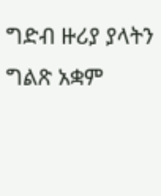ግድብ ዙሪያ ያላትን ግልጽ አቋም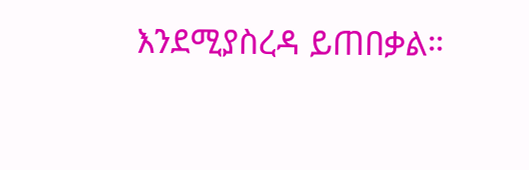እንደሚያስረዳ ይጠበቃል።